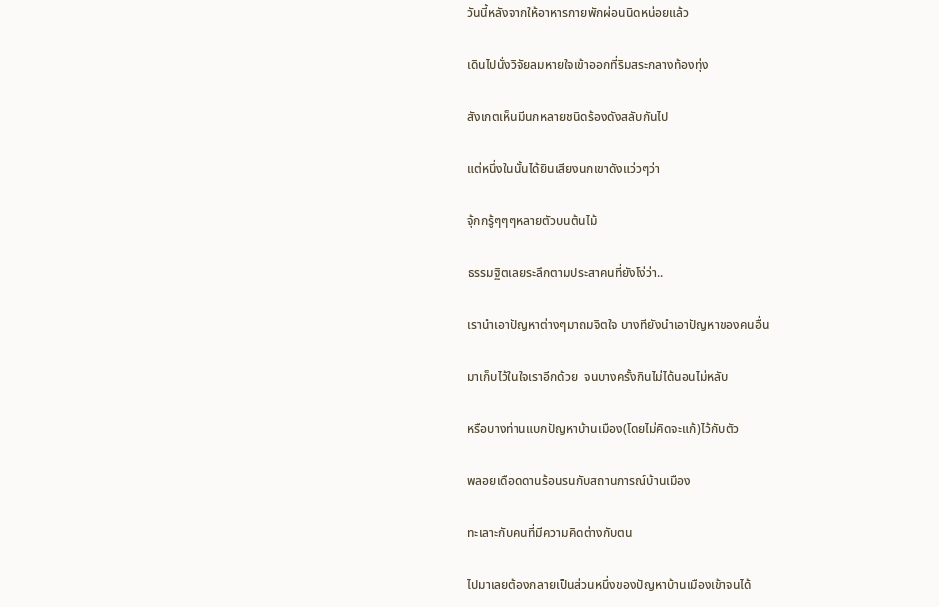วันนี้หลังจากให้อาหารกายพักผ่อนนิดหน่อยแล้ว

เดินไปนั่งวิจัยลมหายใจเข้าออกที่ริมสระกลางท้องทุ่ง

สังเกตเห็นมีนกหลายชนิดร้องดังสลับกันไป

แต่หนึ่งในนั้นได้ยินเสียงนกเขาดังแว่วๆว่า

จุ้กกรู้ๆๆๆหลายตัวบนต้นไม้

ธรรมฐิตเลยระลึกตามประสาคนที่ยังโง่ว่า..

เรานำเอาปัญหาต่างๆมาถมจิตใจ บางทียังนำเอาปัญหาของคนอื่น

มาเก็บไว้ในใจเราอีกด้วย  จนบางครั้งกินไม่ได้นอนไม่หลับ

หรือบางท่านแบกปัญหาบ้านเมือง(โดยไม่คิดจะแก้)ไว้กับตัว

พลอยเดือดดานร้อนรนกับสถานการณ์บ้านเมือง

ทะเลาะกับคนที่มีความคิดต่างกับตน

ไปมาเลยต้องกลายเป็นส่วนหนึ่งของปัญหาบ้านเมืองเข้าจนได้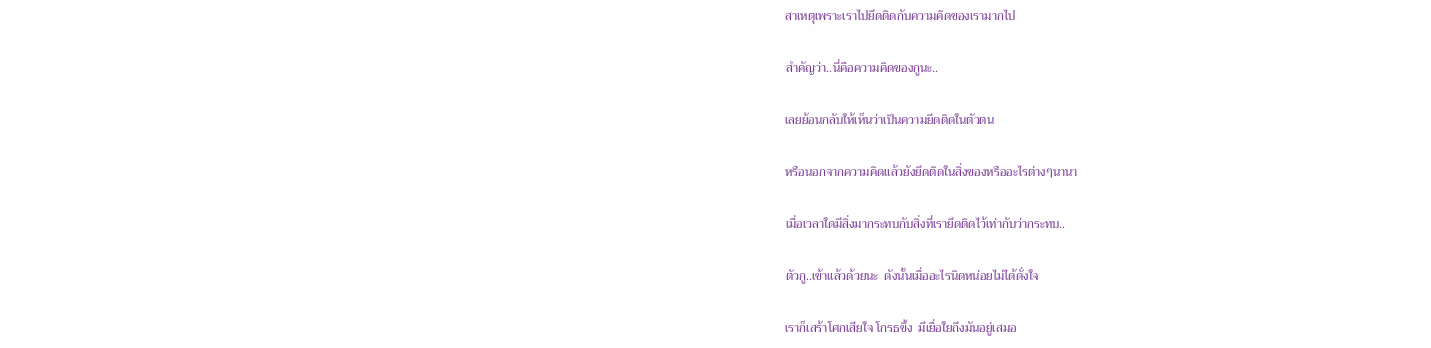สาเหตุเพราะเราไปยึดติดกับความคิดของเรามากไป

สำคัญว่า..นี่คือความคิดของกูนะ..

เลยย้อนกลับให้เห็นว่าเป็นความยึดติดในตัวตน

หรือนอกจากความคิดแล้วยังยึดติดในสิ่งของหรืออะไรต่างๆนานา

เมื่อเวลาใดมีสิ่งมากระทบกับสิ่งที่เรายึดติดไว้เท่ากับว่ากระทบ..

ตัวกู..เข้าแล้วด้วยนะ  ดังนั้นเมื่ออะไรนิดหน่อยไม่ได้ดั่งใจ

เราก็เสร้าโศกเสียใจ โกรธขึ้ง  มีเยื่อใยถึงมันอยู่เสมอ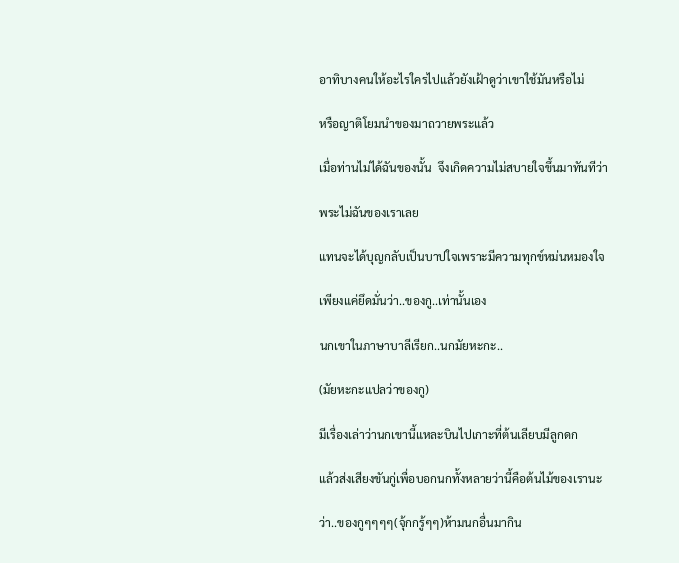อาทิบางคนให้อะไรใครไปแล้วยังเฝ้าดูว่าเขาใช้มันหรือไม่

หรือญาติโยมนำของมาถวายพระแล้ว

เมื่อท่านไม่ได้ฉันของนั้น  จึงเกิดความไม่สบายใจขึ้นมาทันทีว่า

พระไม่ฉันของเราเลย

แทนจะได้บุญกลับเป็นบาปใจเพราะมีความทุกข์หม่นหมองใจ

เพียงแค่ยึดมั่นว่า..ของกู..เท่านั้นเอง

นกเขาในภาษาบาลีเรียก..นกมัยหะกะ..

(มัยหะกะแปลว่าของกู)

มีเรื่องเล่าว่านกเขานี้แหละบินไปเกาะที่ต้นเลียบมีลูกดก

แล้วส่งเสียงขันกู่เพื่อบอกนกทั้งหลายว่านี้คือต้นไม้ของเรานะ

ว่า..ของกูๆๆๆๆ(จุ้กกรู้ๆๆ)ห้ามนกอื่นมากิน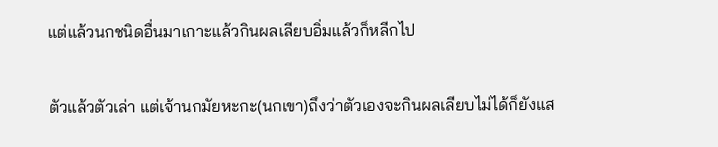แต่แล้วนกชนิดอื่นมาเกาะแล้วกินผลเลียบอิ่มแล้วก็หลีกไป

ตัวแล้วตัวเล่า แต่เจ้านกมัยหะกะ(นกเขา)ถึงว่าตัวเองจะกินผลเลียบไม่ได้ก็ยังแส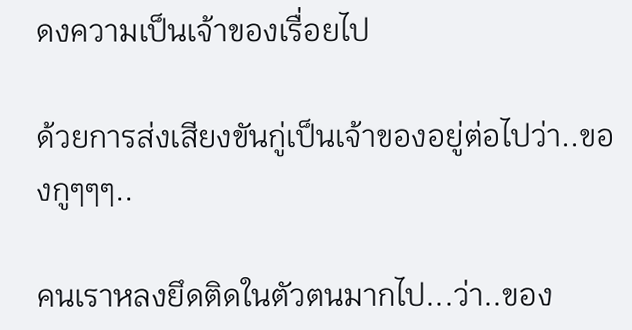ดงความเป็นเจ้าของเรื่อยไป

ด้วยการส่งเสียงขันกู่เป็นเจ้าของอยู่ต่อไปว่า..ของกูๆๆๆ..

คนเราหลงยึดติดในตัวตนมากไป...ว่า..ของ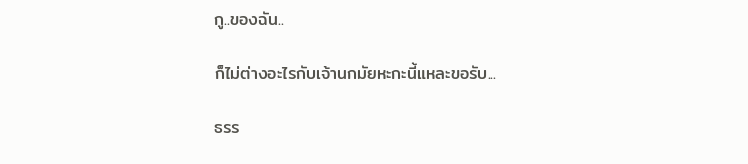กู..ของฉัน..

ก็ไม่ต่างอะไรกับเจ้านกมัยหะกะนี้แหละขอรับ...

ธรร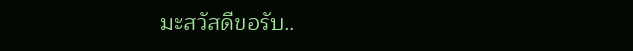มะสวัสดีขอรับ..